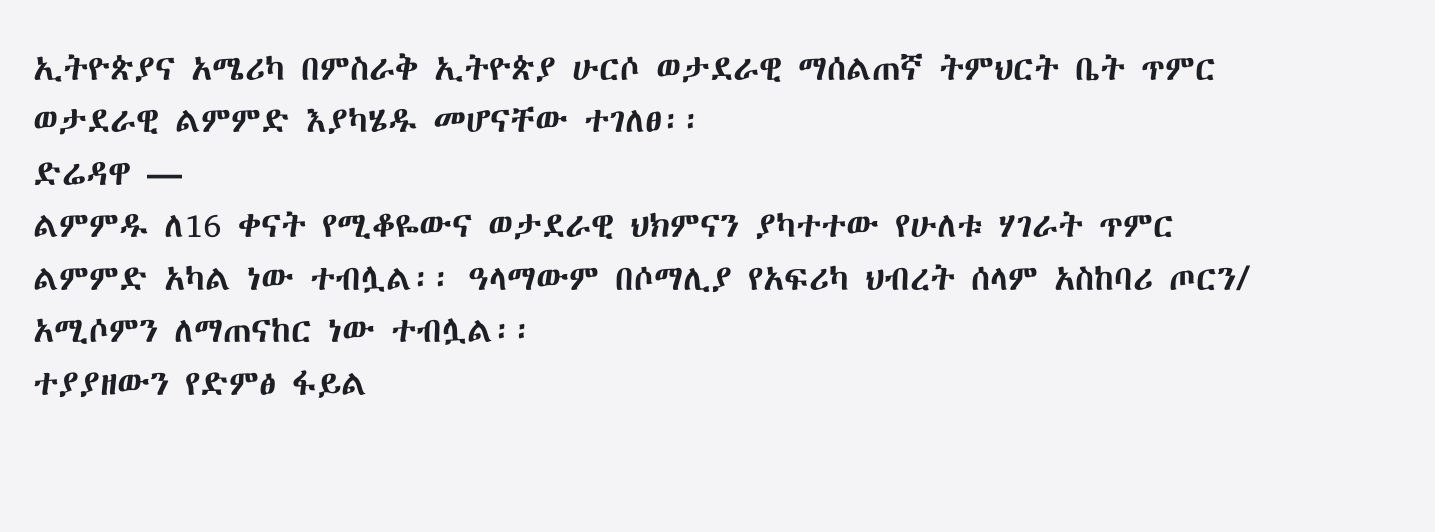ኢትዮጵያና አሜሪካ በምስራቅ ኢትዮጵያ ሁርሶ ወታደራዊ ማሰልጠኛ ትምህርት ቤት ጥምር ወታደራዊ ልምምድ እያካሄዱ መሆናቸው ተገለፀ፡፡
ድሬዳዋ —
ልምምዱ ለ16 ቀናት የሚቆዬውና ወታደራዊ ህክምናን ያካተተው የሁለቱ ሃገራት ጥምር ልምምድ አካል ነው ተብሏል፡፡ ዓላማውም በሶማሊያ የአፍሪካ ህብረት ሰላም አስከባሪ ጦርን/ አሚሶምን ለማጠናከር ነው ተብሏል፡፡
ተያያዘውን የድምፅ ፋይል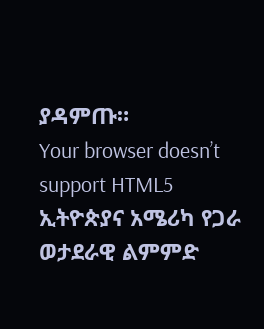ያዳምጡ።
Your browser doesn’t support HTML5
ኢትዮጵያና አሜሪካ የጋራ ወታደራዊ ልምምድ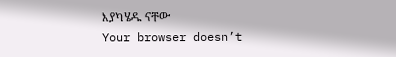እያካሄዱ ናቸው
Your browser doesn’t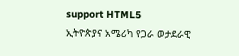support HTML5
ኢትዮጵያና አሜሪካ የጋራ ወታደራዊ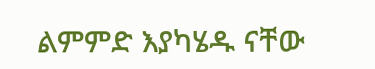ልምምድ እያካሄዱ ናቸው